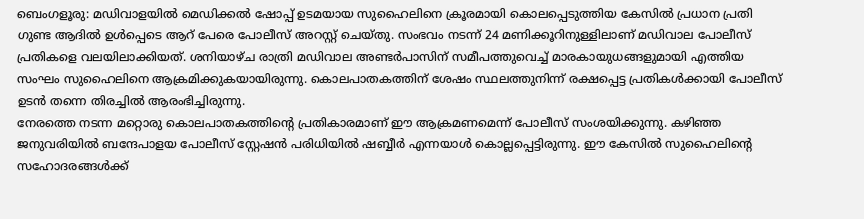ബെംഗളൂരു: മഡിവാളയിൽ മെഡിക്കൽ ഷോപ്പ് ഉടമയായ സുഹൈലിനെ ക്രൂരമായി കൊലപ്പെടുത്തിയ കേസിൽ പ്രധാന പ്രതി ഗുണ്ട ആദിൽ ഉൾപ്പെടെ ആറ് പേരെ പോലീസ് അറസ്റ്റ് ചെയ്തു. സംഭവം നടന്ന് 24 മണിക്കൂറിനുള്ളിലാണ് മഡിവാല പോലീസ് പ്രതികളെ വലയിലാക്കിയത്. ശനിയാഴ്ച രാത്രി മഡിവാല അണ്ടർപാസിന് സമീപത്തുവെച്ച് മാരകായുധങ്ങളുമായി എത്തിയ സംഘം സുഹൈലിനെ ആക്രമിക്കുകയായിരുന്നു. കൊലപാതകത്തിന് ശേഷം സ്ഥലത്തുനിന്ന് രക്ഷപ്പെട്ട പ്രതികൾക്കായി പോലീസ് ഉടൻ തന്നെ തിരച്ചിൽ ആരംഭിച്ചിരുന്നു.
നേരത്തെ നടന്ന മറ്റൊരു കൊലപാതകത്തിന്റെ പ്രതികാരമാണ് ഈ ആക്രമണമെന്ന് പോലീസ് സംശയിക്കുന്നു. കഴിഞ്ഞ ജനുവരിയിൽ ബന്ദേപാളയ പോലീസ് സ്റ്റേഷൻ പരിധിയിൽ ഷബ്ബീർ എന്നയാൾ കൊല്ലപ്പെട്ടിരുന്നു. ഈ കേസിൽ സുഹൈലിന്റെ സഹോദരങ്ങൾക്ക്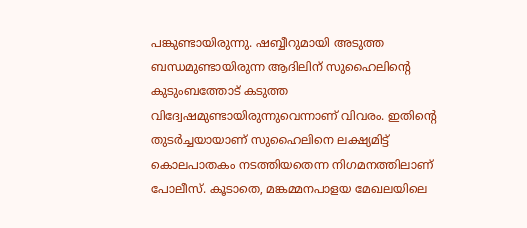പങ്കുണ്ടായിരുന്നു. ഷബ്ബീറുമായി അടുത്ത ബന്ധമുണ്ടായിരുന്ന ആദിലിന് സുഹൈലിന്റെ കുടുംബത്തോട് കടുത്ത വിദ്വേഷമുണ്ടായിരുന്നുവെന്നാണ് വിവരം. ഇതിന്റെ തുടർച്ചയായാണ് സുഹൈലിനെ ലക്ഷ്യമിട്ട് കൊലപാതകം നടത്തിയതെന്ന നിഗമനത്തിലാണ് പോലീസ്. കൂടാതെ, മങ്കമ്മനപാളയ മേഖലയിലെ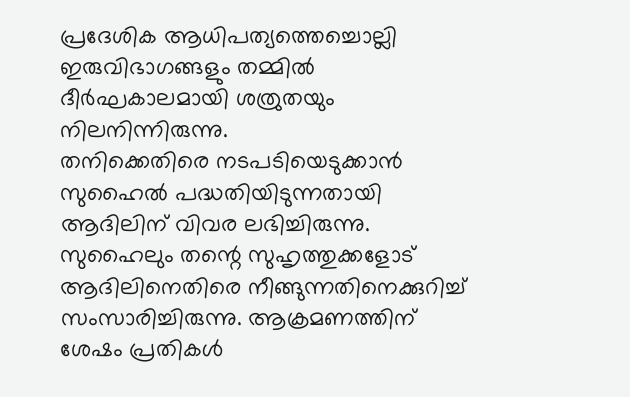പ്രദേശിക ആധിപത്യത്തെച്ചൊല്ലി ഇരുവിഭാഗങ്ങളും തമ്മിൽ ദീർഘകാലമായി ശത്രുതയും നിലനിന്നിരുന്നു.
തനിക്കെതിരെ നടപടിയെടുക്കാൻ സുഹൈൽ പദ്ധതിയിടുന്നതായി ആദിലിന് വിവര ലഭിച്ചിരുന്നു. സുഹൈലും തന്റെ സുഹൃത്തുക്കളോട് ആദിലിനെതിരെ നീങ്ങുന്നതിനെക്കുറിച്ച് സംസാരിച്ചിരുന്നു. ആക്രമണത്തിന് ശേഷം പ്രതികൾ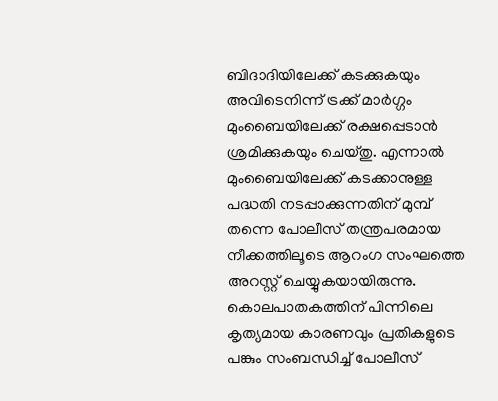ബിദാദിയിലേക്ക് കടക്കുകയും അവിടെനിന്ന് ട്രക്ക് മാർഗ്ഗം മുംബൈയിലേക്ക് രക്ഷപ്പെടാൻ ശ്രമിക്കുകയും ചെയ്തു. എന്നാൽ മുംബൈയിലേക്ക് കടക്കാനുള്ള പദ്ധതി നടപ്പാക്കുന്നതിന് മുമ്പ് തന്നെ പോലീസ് തന്ത്രപരമായ നീക്കത്തിലൂടെ ആറംഗ സംഘത്തെ അറസ്റ്റ് ചെയ്യുകയായിരുന്നു. കൊലപാതകത്തിന് പിന്നിലെ കൃത്യമായ കാരണവും പ്രതികളുടെ പങ്കും സംബന്ധിച്ച് പോലീസ്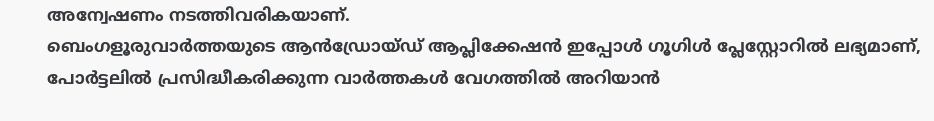അന്വേഷണം നടത്തിവരികയാണ്.
ബെംഗളൂരുവാർത്തയുടെ ആൻഡ്രോയ്ഡ് ആപ്ലിക്കേഷൻ ഇപ്പോൾ ഗൂഗിൾ പ്ലേസ്റ്റോറിൽ ലഭ്യമാണ്, പോർട്ടലിൽ പ്രസിദ്ധീകരിക്കുന്ന വാർത്തകൾ വേഗത്തിൽ അറിയാൻ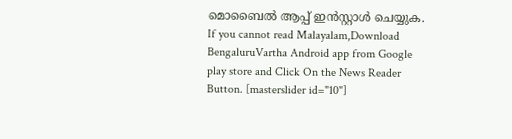മൊബൈൽ ആപ്പ് ഇൻസ്റ്റാൾ ചെയ്യുക. If you cannot read Malayalam,Download BengaluruVartha Android app from Google play store and Click On the News Reader Button. [masterslider id="10"]